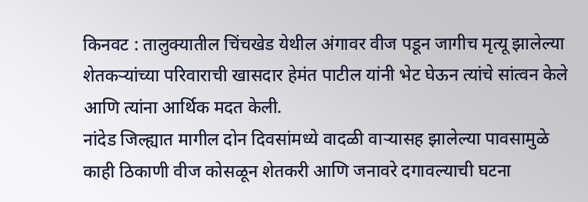किनवट : तालुक्यातील चिंचखेड येथील अंगावर वीज पडून जागीच मृत्यू झालेल्या शेतकऱ्यांच्या परिवाराची खासदार हेमंत पाटील यांनी भेट घेऊन त्यांचे सांत्वन केले आणि त्यांना आर्थिक मदत केली.
नांदेड जिल्ह्यात मागील दोन दिवसांमध्ये वादळी वाऱ्यासह झालेल्या पावसामुळे काही ठिकाणी वीज कोसळून शेतकरी आणि जनावरे दगावल्याची घटना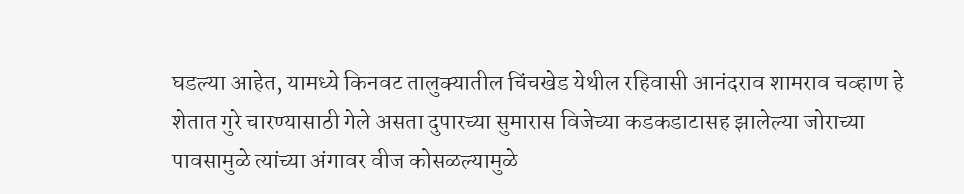घडल्या आहेत, यामध्ये किनवट तालुक्यातील चिंचखेड येथील रहिवासी आनंदराव शामराव चव्हाण हे शेतात गुरे चारण्यासाठी गेले असता दुपारच्या सुमारास विजेच्या कडकडाटासह झालेल्या जोराच्या पावसामुळे त्यांच्या अंगावर वीज कोसळल्यामुळे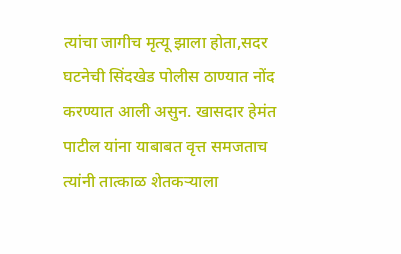त्यांचा जागीच मृत्यू झाला होता,सदर घटनेची सिंदखेड पोलीस ठाण्यात नोंद करण्यात आली असुन. खासदार हेमंत पाटील यांना याबाबत वृत्त समजताच त्यांनी तात्काळ शेतकऱ्याला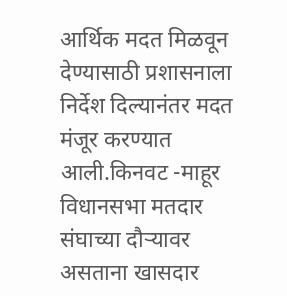आर्थिक मदत मिळवून देण्यासाठी प्रशासनाला निर्देश दिल्यानंतर मदत मंजूर करण्यात आली.किनवट -माहूर विधानसभा मतदार संघाच्या दौऱ्यावर असताना खासदार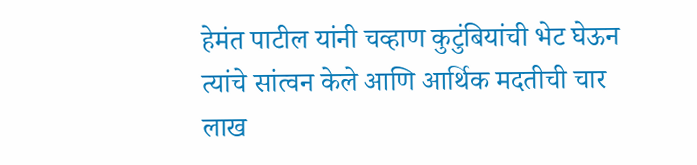हेमंत पाटील यांनी चव्हाण कुटुंबियांची भेट घेऊन त्यांचे सांत्वन केले आणि आर्थिक मदतीची चार लाख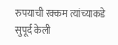रुपयाची रक्कम त्यांच्याकडे सुपूर्द केली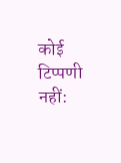कोई टिप्पणी नहीं: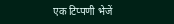एक टिप्पणी भेजें